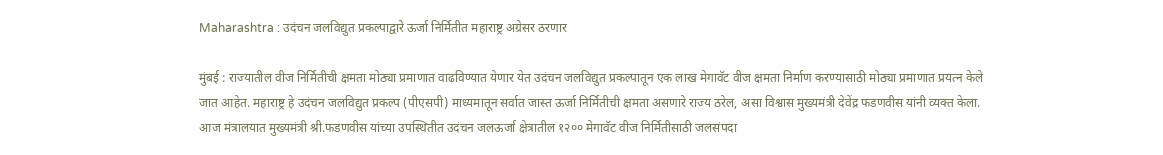Maharashtra : उदंचन जलविद्युत प्रकल्पाद्वारे ऊर्जा निर्मितीत महाराष्ट्र अग्रेसर ठरणार

मुंबई : राज्यातील वीज निर्मितीची क्षमता मोठ्या प्रमाणात वाढविण्यात येणार येत उदंचन जलविद्युत प्रकल्पातून एक लाख मेगावॅट वीज क्षमता निर्माण करण्यासाठी मोठ्या प्रमाणात प्रयत्न केले जात आहेत. महाराष्ट्र हे उदंचन जलविद्युत प्रकल्प (पीएसपी) माध्यमातून सर्वात जास्त ऊर्जा निर्मितीची क्षमता असणारे राज्य ठरेल, असा विश्वास मुख्यमंत्री देवेंद्र फडणवीस यांनी व्यक्त केला. आज मंत्रालयात मुख्यमंत्री श्री.फडणवीस यांच्या उपस्थितीत उदंचन जलऊर्जा क्षेत्रातील १२०० मेगावॅट वीज निर्मितीसाठी जलसंपदा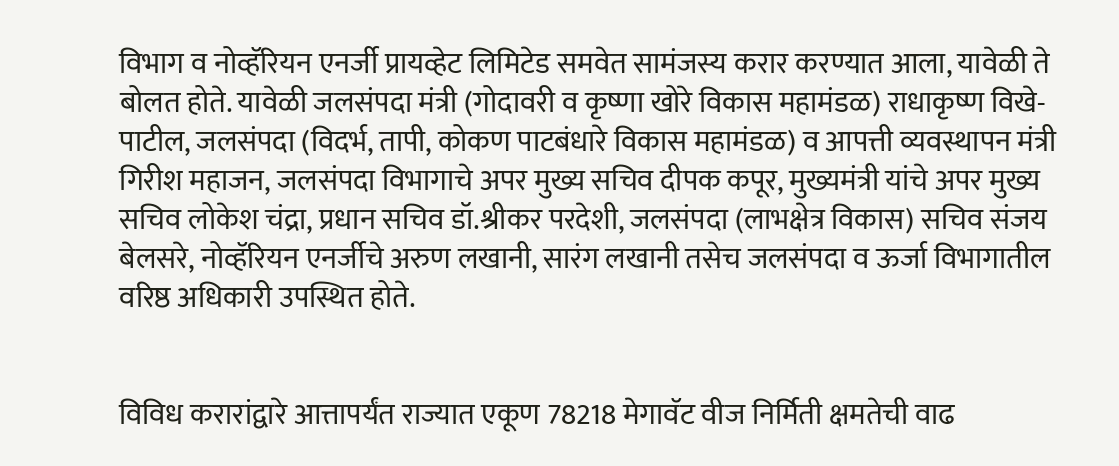विभाग व नोव्हॅरियन एनर्जी प्रायव्हेट लिमिटेड समवेत सामंजस्य करार करण्यात आला, यावेळी ते बोलत होते. यावेळी जलसंपदा मंत्री (गोदावरी व कृष्णा खोरे विकास महामंडळ) राधाकृष्ण विखे-पाटील, जलसंपदा (विदर्भ, तापी, कोकण पाटबंधारे विकास महामंडळ) व आपत्ती व्यवस्थापन मंत्री गिरीश महाजन, जलसंपदा विभागाचे अपर मुख्य सचिव दीपक कपूर, मुख्यमंत्री यांचे अपर मुख्य सचिव लोकेश चंद्रा, प्रधान सचिव डॉ.श्रीकर परदेशी, जलसंपदा (लाभक्षेत्र विकास) सचिव संजय बेलसरे, नोव्हॅरियन एनर्जीचे अरुण लखानी, सारंग लखानी तसेच जलसंपदा व ऊर्जा विभागातील वरिष्ठ अधिकारी उपस्थित होते.


विविध करारांद्वारे आत्तापर्यंत राज्यात एकूण 78218 मेगावॅट वीज निर्मिती क्षमतेची वाढ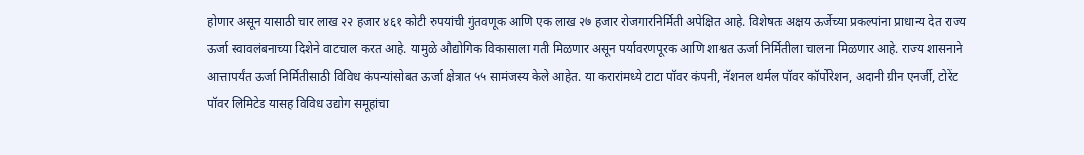होणार असून यासाठी चार लाख २२ हजार ४६१ कोटी रुपयांची गुंतवणूक आणि एक लाख २७ हजार रोजगारनिर्मिती अपेक्षित आहे. विशेषतः अक्षय ऊर्जेच्या प्रकल्पांना प्राधान्य देत राज्य ऊर्जा स्वावलंबनाच्या दिशेने वाटचाल करत आहे. यामुळे औद्योगिक विकासाला गती मिळणार असून पर्यावरणपूरक आणि शाश्वत ऊर्जा निर्मितीला चालना मिळणार आहे. राज्य शासनाने आत्तापर्यंत ऊर्जा निर्मितीसाठी विविध कंपन्यांसोबत ऊर्जा क्षेत्रात ५५ सामंजस्य केले आहेत. या करारांमध्ये टाटा पॉवर कंपनी, नॅशनल थर्मल पॉवर कॉर्पोरेशन, अदानी ग्रीन एनर्जी, टोरेंट पॉवर लिमिटेड यासह विविध उद्योग समूहांचा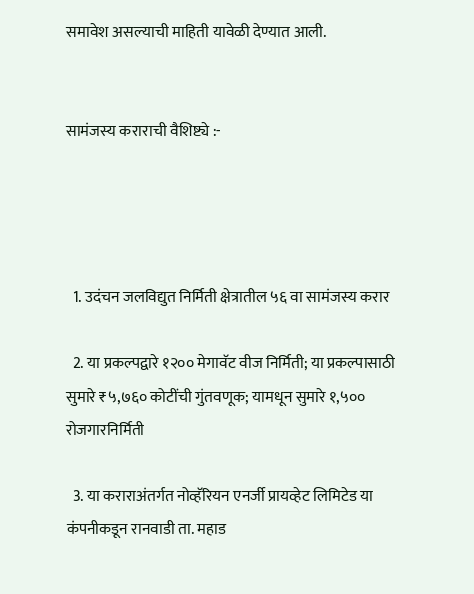समावेश असल्याची माहिती यावेळी देण्यात आली.


सामंजस्य कराराची वैशिष्ट्ये :-




  1. उदंचन जलविद्युत निर्मिती क्षेत्रातील ५६ वा सामंजस्य करार

  2. या प्रकल्पद्वारे १२०० मेगावॅट वीज निर्मिती; या प्रकल्पासाठी सुमारे ₹५,७६० कोटींची गुंतवणूक; यामधून सुमारे १,५०० रोजगारनिर्मिती

  3. या कराराअंतर्गत नोव्हॅरियन एनर्जी प्रायव्हेट लिमिटेड या कंपनीकडून रानवाडी ता. महाड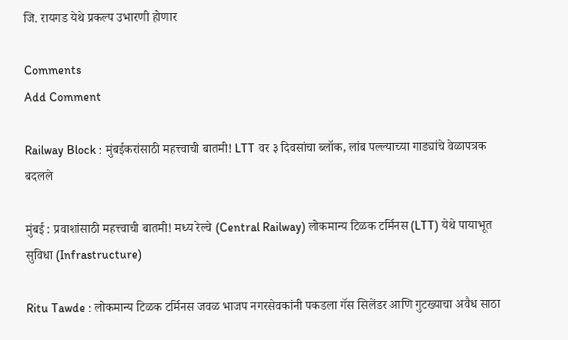जि. रायगड येथे प्रकल्प उभारणी होणार

Comments
Add Comment

Railway Block : मुंबईकरांसाठी महत्त्वाची बातमी! LTT वर ३ दिवसांचा ब्लॉक, लांब पल्ल्याच्या गाड्यांचे वेळापत्रक बदलले

मुंबई : प्रवाशांसाठी महत्त्वाची बातमी! मध्य रेल्वे (Central Railway) लोकमान्य टिळक टर्मिनस (LTT) येथे पायाभूत सुविधा (Infrastructure)

Ritu Tawde : लोकमान्य टिळक टर्मिनस जवळ भाजप नगरसेवकांनी पकडला गॅस सिलेंडर आणि गुटख्याचा अवैध साठा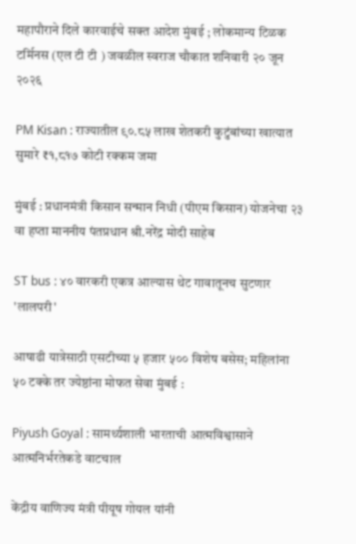महापौराने दिले कारवाईचे सक्त आदेश मुंबई ; लोकमान्य टिळक टर्मिनस (एल टी टी ) जवळील स्वराज चौकात शनिवारी २० जून २०२६

PM Kisan : राज्यातील ९०.८५ लाख शेतकरी कुटुंबांच्या खात्यात सुमारे ₹१,८१७ कोटी रक्कम जमा

मुंबई : प्रधानमंत्री किसान सन्मान निधी (पीएम किसान) योजनेचा २३ वा हप्ता माननीय पंतप्रधान श्री.नरेंद्र मोदी साहेब

ST bus : ४० वारकरी एकत्र आल्यास थेट गावातूनच सुटणार 'लालपरी'

आषाढी यात्रेसाठी एसटीच्या ५ हजार ५०० विशेष बसेस; महिलांना ५० टक्के तर ज्येष्ठांना मोफत सेवा मुंबई :

Piyush Goyal : सामर्थ्यशाली भारताची आत्मविश्वासाने आत्मनिर्भरतेकडे वाटचाल

केंद्रीय वाणिज्य मंत्री पीयूष गोयल यांनी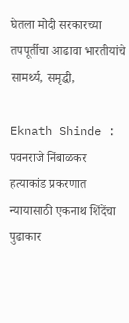घेतला मोदी सरकारच्या तपपूर्तीचा आढावा भारतीयांचे सामर्थ्य, समृद्धी,

Eknath Shinde : पवनराजे निंबाळकर हत्याकांड प्रकरणात न्यायासाठी एकनाथ शिंदेंचा पुढाकार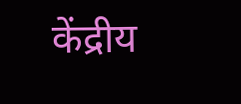केंद्रीय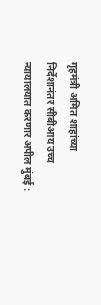गृहमंत्री अमित शाहांच्या निर्देशानंतर सीबीआय उच्च न्यायालयात करणार अपील मुंबई :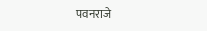पवनराजे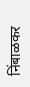निंबाळकर